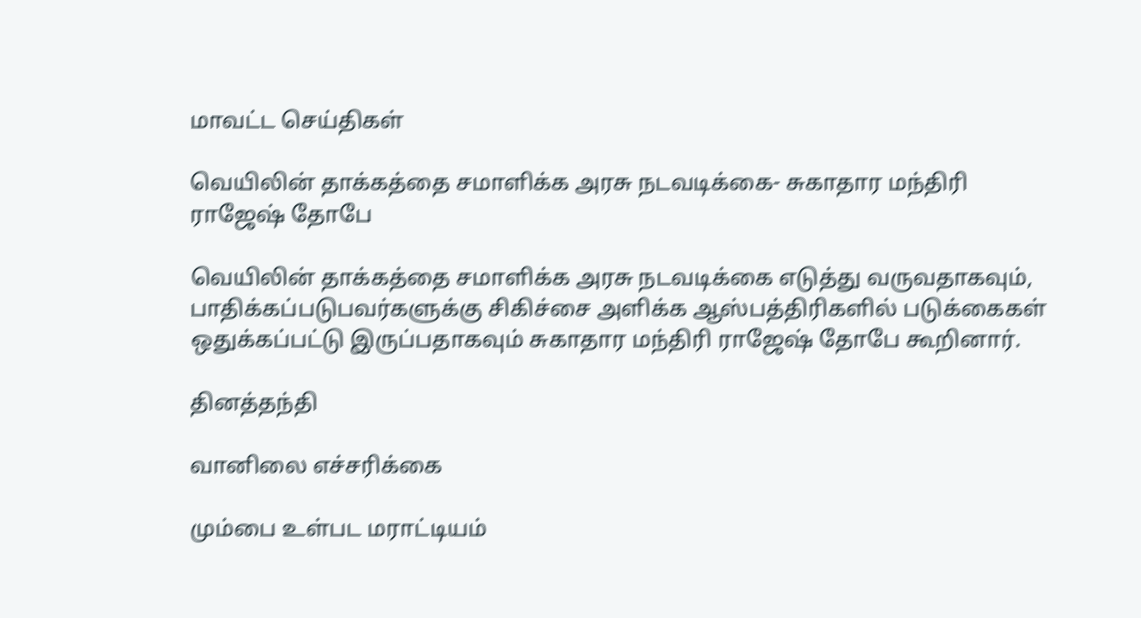மாவட்ட செய்திகள்

வெயிலின் தாக்கத்தை சமாளிக்க அரசு நடவடிக்கை- சுகாதார மந்திரி ராஜேஷ் தோபே

வெயிலின் தாக்கத்தை சமாளிக்க அரசு நடவடிக்கை எடுத்து வருவதாகவும், பாதிக்கப்படுபவர்களுக்கு சிகிச்சை அளிக்க ஆஸ்பத்திரிகளில் படுக்கைகள் ஒதுக்கப்பட்டு இருப்பதாகவும் சுகாதார மந்திரி ராஜேஷ் தோபே கூறினார்.

தினத்தந்தி

வானிலை எச்சரிக்கை

மும்பை உள்பட மராட்டியம்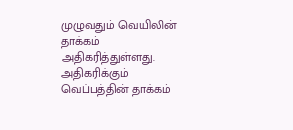முழுவதும் வெயிலின் தாக்கம் அதிகரித்துள்ளது. அதிகரிக்கும் வெப்பத்தின் தாக்கம்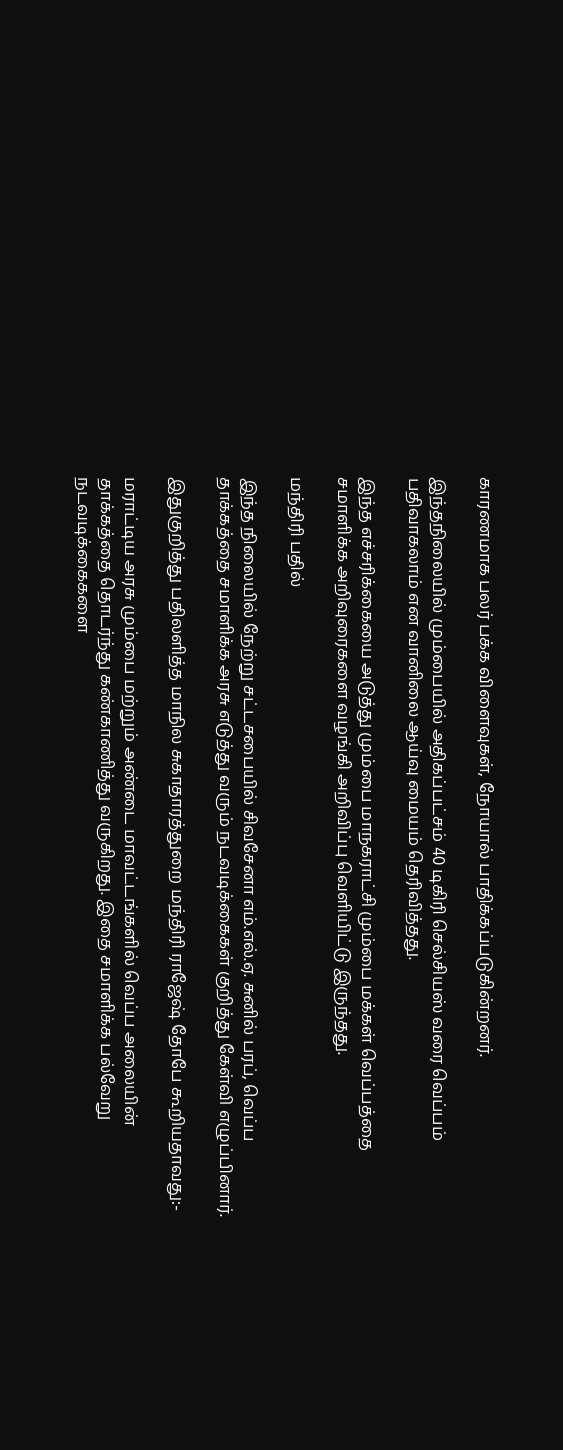காரணமாக பலர் பக்க விளைவுகள், நோயால் பாதிக்கப்படுகின்றனர்.

இந்தநிலையில் மும்பையில் அதிகப்பட்சம் 40 டிகிரி செல்சியஸ் வரை வெப்பம் பதிவாகலாம் என வானிலை ஆய்வு மையம் தெரிவித்தது.

இந்த எச்சரிக்கையை அடுத்து மும்பை மாநகராட்சி மும்பை மக்கள் வெப்பத்தை சமாளிக்க அறிவுரைகளை வழங்கி அறிவிப்பு வெளியிட்டு இருந்தது.

மந்திரி பதில்

இந்த நிலையில் நேற்று சட்டசபையில் சிவசேனா எம்.எல்.ஏ. சுனில் பரப், வெப்ப தாக்கத்தை சமாளிக்க அரசு எடுத்து வரும் நடவடிக்கைகள் குறித்து கேள்வி எழுப்பினார்.

இதுகுறித்து பதிலளித்த மாநில சுகாதாரத்துறை மந்திரி ராஜேஷ் தோபே கூறியதாவது:-

மராட்டிய அரசு மும்பை மற்றும் அண்டை மாவட்டங்களில் வெப்ப அலையின் தாக்கத்தை தொடர்ந்து கண்காணித்து வருகிறது. இதை சமாளிக்க பல்வேறு நடவடிக்கைகளை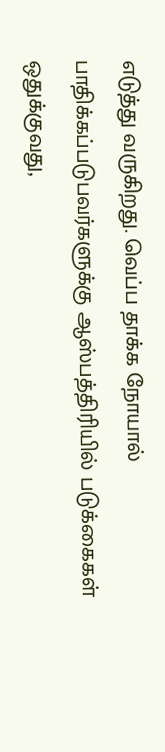எடுத்து வருகிறது. வெப்ப தாக்க நோயால் பாதிக்கப்படுபவர்களுக்கு ஆஸ்பத்திரியில் படுக்கைகள் ஒதுக்குவது,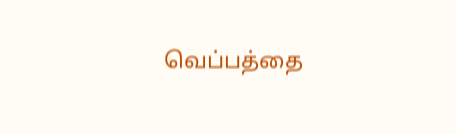வெப்பத்தை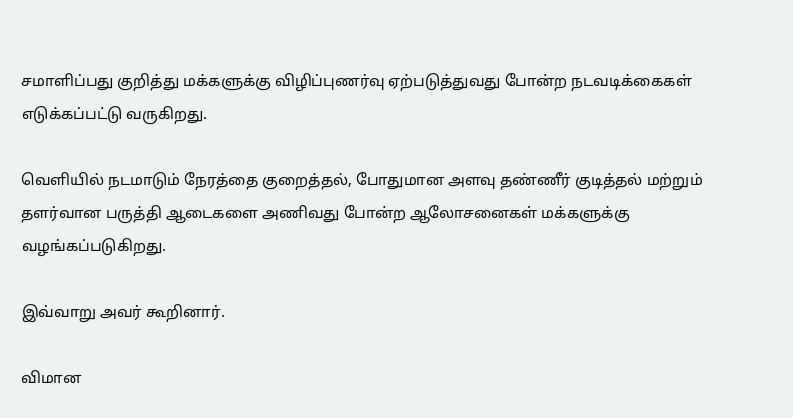சமாளிப்பது குறித்து மக்களுக்கு விழிப்புணர்வு ஏற்படுத்துவது போன்ற நடவடிக்கைகள் எடுக்கப்பட்டு வருகிறது.

வெளியில் நடமாடும் நேரத்தை குறைத்தல், போதுமான அளவு தண்ணீர் குடித்தல் மற்றும் தளர்வான பருத்தி ஆடைகளை அணிவது போன்ற ஆலோசனைகள் மக்களுக்கு வழங்கப்படுகிறது.

இவ்வாறு அவர் கூறினார்.

விமான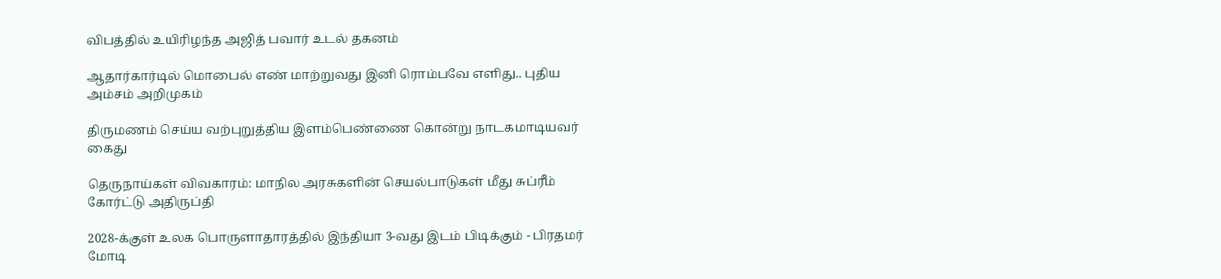விபத்தில் உயிரிழந்த அஜித் பவார் உடல் தகனம்

ஆதார்கார்டில் மொபைல் எண் மாற்றுவது இனி ரொம்பவே எளிது.. புதிய அம்சம் அறிமுகம்

திருமணம் செய்ய வற்புறுத்திய இளம்பெண்ணை கொன்று நாடகமாடியவர் கைது

தெருநாய்கள் விவகாரம்: மாநில அரசுகளின் செயல்பாடுகள் மீது சுப்ரீம் கோர்ட்டு அதிருப்தி

2028-க்குள் உலக பொருளாதாரத்தில் இந்தியா 3-வது இடம் பிடிக்கும் - பிரதமர் மோடி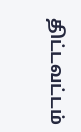திட்டவட்டம்